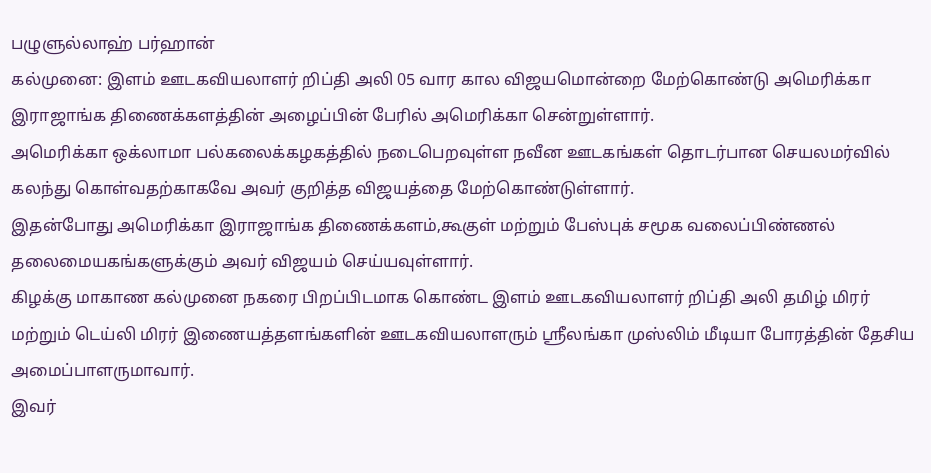பழுளுல்லாஹ் பர்ஹான்
கல்முனை: இளம் ஊடகவியலாளர் றிப்தி அலி 05 வார கால விஜயமொன்றை மேற்கொண்டு அமெரிக்கா இராஜாங்க திணைக்களத்தின் அழைப்பின் பேரில் அமெரிக்கா சென்றுள்ளார்.
அமெரிக்கா ஒக்லாமா பல்கலைக்கழகத்தில் நடைபெறவுள்ள நவீன ஊடகங்கள் தொடர்பான செயலமர்வில் கலந்து கொள்வதற்காகவே அவர் குறித்த விஜயத்தை மேற்கொண்டுள்ளார்.
இதன்போது அமெரிக்கா இராஜாங்க திணைக்களம்,கூகுள் மற்றும் பேஸ்புக் சமூக வலைப்பிண்ணல் தலைமையகங்களுக்கும் அவர் விஜயம் செய்யவுள்ளார்.
கிழக்கு மாகாண கல்முனை நகரை பிறப்பிடமாக கொண்ட இளம் ஊடகவியலாளர் றிப்தி அலி தமிழ் மிரர் மற்றும் டெய்லி மிரர் இணையத்தளங்களின் ஊடகவியலாளரும் ஸ்ரீலங்கா முஸ்லிம் மீடியா போரத்தின் தேசிய அமைப்பாளருமாவார்.
இவர்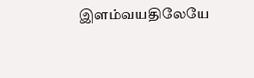இளம்வயதிலேயே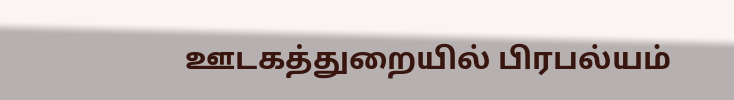ஊடகத்துறையில் பிரபல்யம்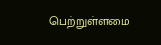பெற்றுள்ளமை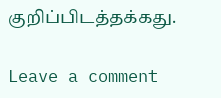குறிப்பிடத்தக்கது.

Leave a comment